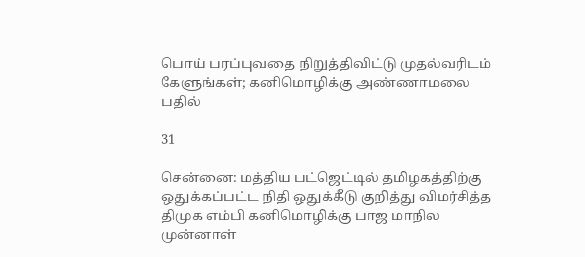பொய் பரப்புவதை நிறுத்திவிட்டு முதல்வரிடம் கேளுங்கள்; கனிமொழிக்கு அண்ணாமலை பதில்

31

சென்னை: மத்திய பட்ஜெட்டில் தமிழகத்திற்கு ஒதுக்கப்பட்ட நிதி ஒதுக்கீடு குறித்து விமர்சித்த திமுக எம்பி கனிமொழிக்கு பாஜ மாநில முன்னாள்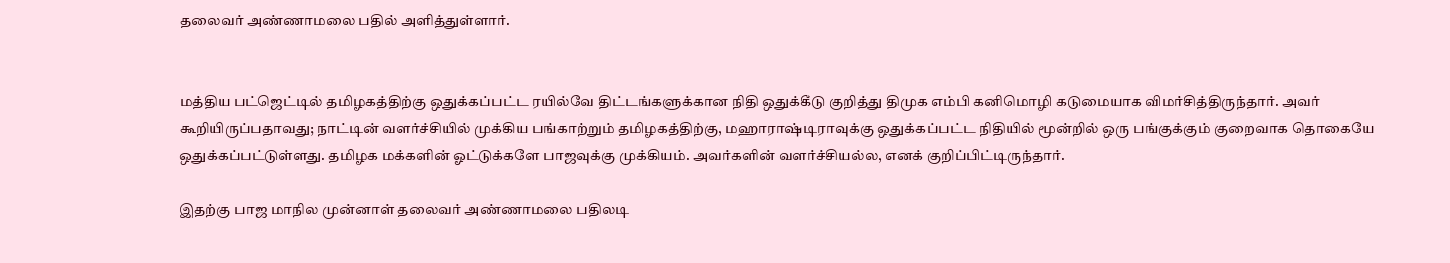தலைவர் அண்ணாமலை பதில் அளித்துள்ளார்.


மத்திய பட்ஜெட்டில் தமிழகத்திற்கு ஒதுக்கப்பட்ட ரயில்வே திட்டங்களுக்கான நிதி ஒதுக்கீடு குறித்து திமுக எம்பி கனிமொழி கடுமையாக விமர்சித்திருந்தார். அவர் கூறியிருப்பதாவது; நாட்டின் வளர்ச்சியில் முக்கிய பங்காற்றும் தமிழகத்திற்கு, மஹாராஷ்டிராவுக்கு ஒதுக்கப்பட்ட நிதியில் மூன்றில் ஒரு பங்குக்கும் குறைவாக தொகையே ஒதுக்கப்பட்டுள்ளது. தமிழக மக்களின் ஓட்டுக்களே பாஜவுக்கு முக்கியம். அவர்களின் வளர்ச்சியல்ல, எனக் குறிப்பிட்டிருந்தார்.

இதற்கு பாஜ மாநில முன்னாள் தலைவர் அண்ணாமலை பதிலடி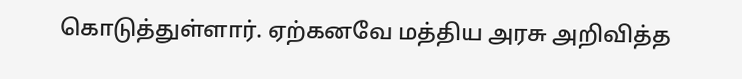கொடுத்துள்ளார். ஏற்கனவே மத்திய அரசு அறிவித்த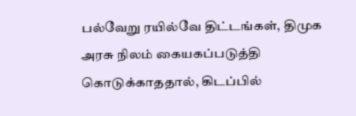பல்வேறு ரயில்வே திட்டங்கள், திமுக அரசு நிலம் கையகப்படுத்தி கொடுக்காததால், கிடப்பில்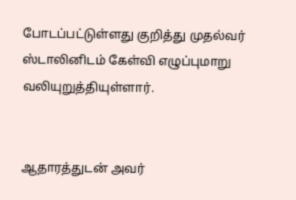போடப்பட்டுள்ளது குறித்து முதல்வர் ஸ்டாலினிடம் கேள்வி எழுப்புமாறு வலியுறுத்தியுள்ளார்.


ஆதாரத்துடன் அவர்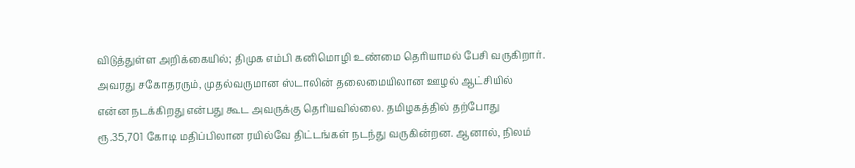விடுத்துள்ள அறிக்கையில்; திமுக எம்பி கனிமொழி உண்மை தெரியாமல் பேசி வருகிறார். அவரது சகோதரரும், முதல்வருமான ஸ்டாலின் தலைமையிலான ஊழல் ஆட்சியில் என்ன நடக்கிறது என்பது கூட அவருக்கு தெரியவில்லை. தமிழகத்தில் தற்போது ரூ.35,701 கோடி மதிப்பிலான ரயில்வே திட்டங்கள் நடந்து வருகின்றன. ஆனால், நிலம்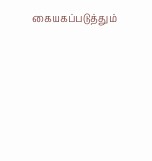கையகப்படுத்தும்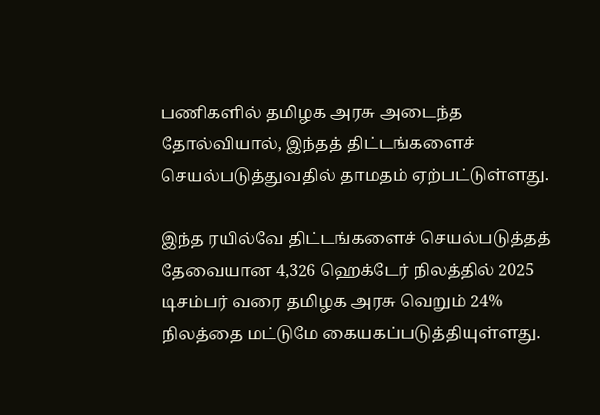பணிகளில் தமிழக அரசு அடைந்த தோல்வியால், இந்தத் திட்டங்களைச் செயல்படுத்துவதில் தாமதம் ஏற்பட்டுள்ளது.

இந்த ரயில்வே திட்டங்களைச் செயல்படுத்தத் தேவையான 4,326 ஹெக்டேர் நிலத்தில் 2025 டிசம்பர் வரை தமிழக அரசு வெறும் 24% நிலத்தை மட்டுமே கையகப்படுத்தியுள்ளது.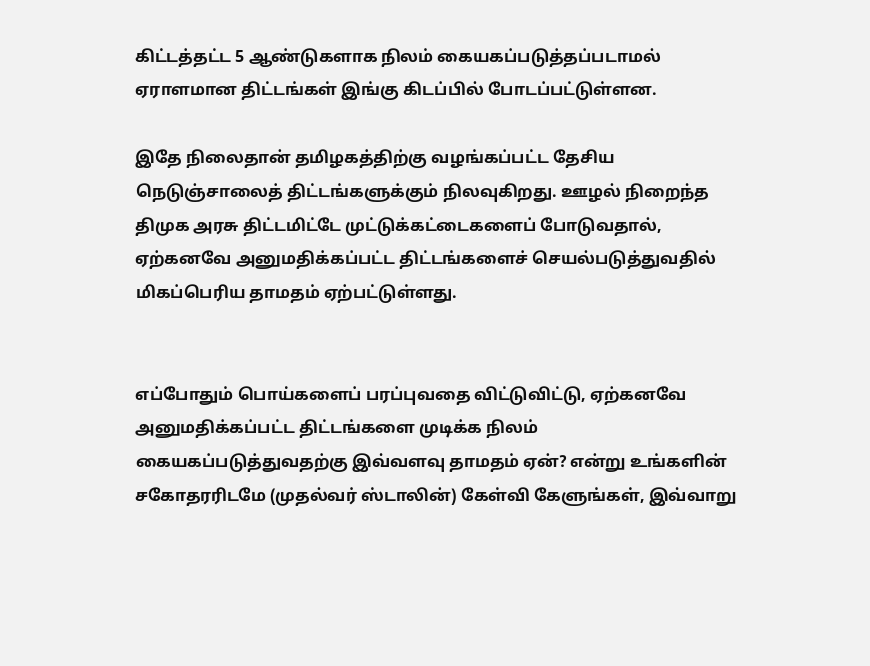கிட்டத்தட்ட 5 ஆண்டுகளாக நிலம் கையகப்படுத்தப்படாமல் ஏராளமான திட்டங்கள் இங்கு கிடப்பில் போடப்பட்டுள்ளன.

இதே நிலைதான் தமிழகத்திற்கு வழங்கப்பட்ட தேசிய நெடுஞ்சாலைத் திட்டங்களுக்கும் நிலவுகிறது. ஊழல் நிறைந்த திமுக அரசு திட்டமிட்டே முட்டுக்கட்டைகளைப் போடுவதால், ஏற்கனவே அனுமதிக்கப்பட்ட திட்டங்களைச் செயல்படுத்துவதில் மிகப்பெரிய தாமதம் ஏற்பட்டுள்ளது.


எப்போதும் பொய்களைப் பரப்புவதை விட்டுவிட்டு, ஏற்கனவே அனுமதிக்கப்பட்ட திட்டங்களை முடிக்க நிலம் கையகப்படுத்துவதற்கு இவ்வளவு தாமதம் ஏன்? என்று உங்களின் சகோதரரிடமே (முதல்வர் ஸ்டாலின்) கேள்வி கேளுங்கள், இவ்வாறு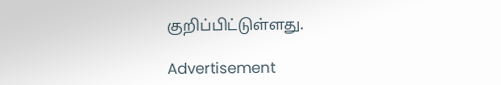குறிப்பிட்டுள்ளது.

Advertisement